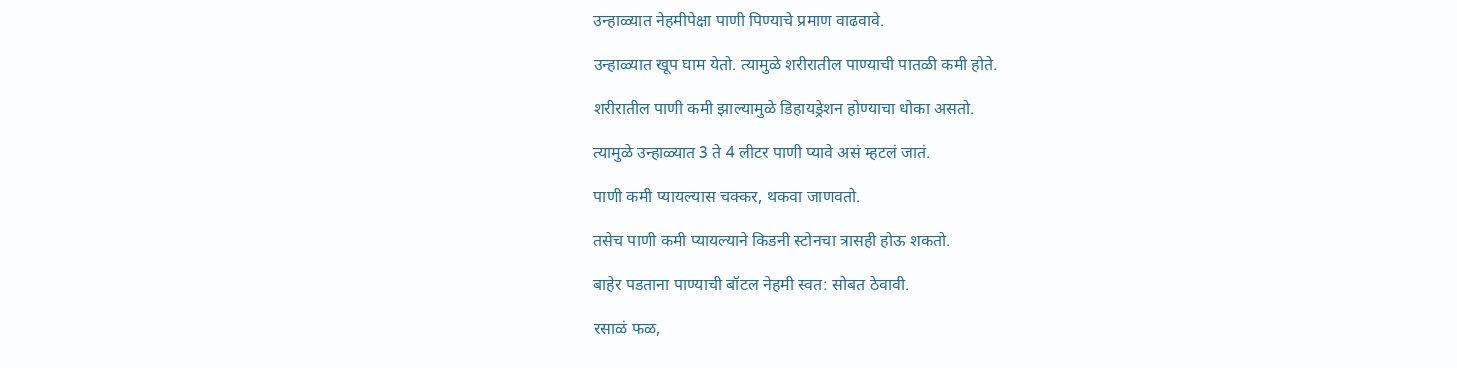उन्हाळ्यात नेहमीपेक्षा पाणी पिण्याचे प्रमाण वाढवावे.

उन्हाळ्यात खूप घाम येतो. त्यामुळे शरीरातील पाण्याची पातळी कमी होते.

शरीरातील पाणी कमी झाल्यामुळे डिहायड्रेशन होण्याचा धोका असतो.

त्यामुळे उन्हाळ्यात 3 ते 4 लीटर पाणी प्यावे असं म्हटलं जातं.

पाणी कमी प्यायल्यास चक्कर, थकवा जाणवतो.

तसेच पाणी कमी प्यायल्याने किडनी स्टोनचा त्रासही होऊ शकतो.

बाहेर पडताना पाण्याची बॉटल नेहमी स्वत: सोबत ठेवावी.

रसाळं फळ,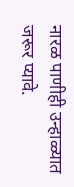नारळ पाणीही उन्हाळ्यात जरूर प्यावे.